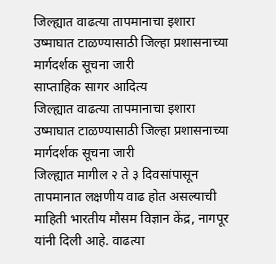जिल्ह्यात वाढत्या तापमानाचा इशारा उष्माघात टाळण्यासाठी जिल्हा प्रशासनाच्या मार्गदर्शक सूचना जारी
साप्ताहिक सागर आदित्य
जिल्ह्यात वाढत्या तापमानाचा इशारा
उष्माघात टाळण्यासाठी जिल्हा प्रशासनाच्या मार्गदर्शक सूचना जारी
जिल्ह्यात मागील २ ते ३ दिवसांपासून तापमानात लक्षणीय वाढ होत असल्याची माहिती भारतीय मौसम विज्ञान केंद्र, नागपूर यांनी दिली आहे. वाढत्या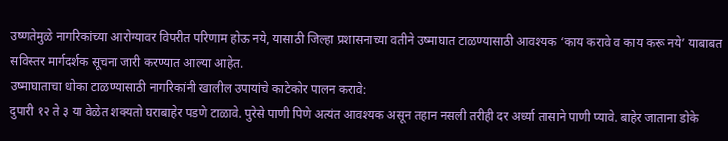उष्णतेमुळे नागरिकांच्या आरोग्यावर विपरीत परिणाम होऊ नये, यासाठी जिल्हा प्रशासनाच्या वतीने उष्माघात टाळण्यासाठी आवश्यक ‘काय करावे व काय करू नये’ याबाबत सविस्तर मार्गदर्शक सूचना जारी करण्यात आल्या आहेत.
उष्माघाताचा धोका टाळण्यासाठी नागरिकांनी खालील उपायांचे काटेकोर पालन करावे:
दुपारी १२ ते ३ या वेळेत शक्यतो घराबाहेर पडणे टाळावे. पुरेसे पाणी पिणे अत्यंत आवश्यक असून तहान नसली तरीही दर अर्ध्या तासाने पाणी प्यावे. बाहेर जाताना डोके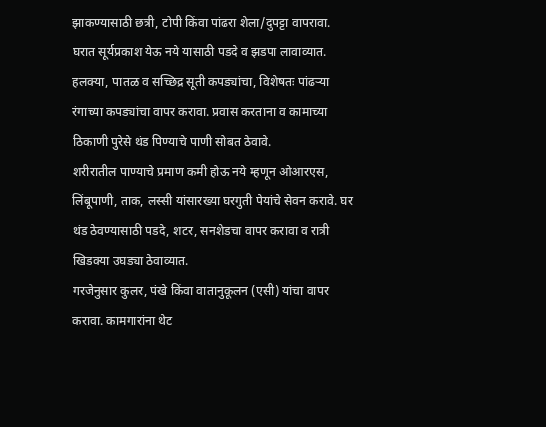झाकण्यासाठी छत्री, टोपी किंवा पांढरा शेला/दुपट्टा वापरावा.
घरात सूर्यप्रकाश येऊ नये यासाठी पडदे व झडपा लावाव्यात. हलक्या, पातळ व सच्छिद्र सूती कपड्यांचा, विशेषतः पांढऱ्या रंगाच्या कपड्यांचा वापर करावा. प्रवास करताना व कामाच्या ठिकाणी पुरेसे थंड पिण्याचे पाणी सोबत ठेवावे.
शरीरातील पाण्याचे प्रमाण कमी होऊ नये म्हणून ओआरएस, लिंबूपाणी, ताक, लस्सी यांसारख्या घरगुती पेयांचे सेवन करावे. घर थंड ठेवण्यासाठी पडदे, शटर, सनशेडचा वापर करावा व रात्री खिडक्या उघड्या ठेवाव्यात.
गरजेनुसार कुलर, पंखे किंवा वातानुकूलन (एसी) यांचा वापर करावा. कामगारांना थेट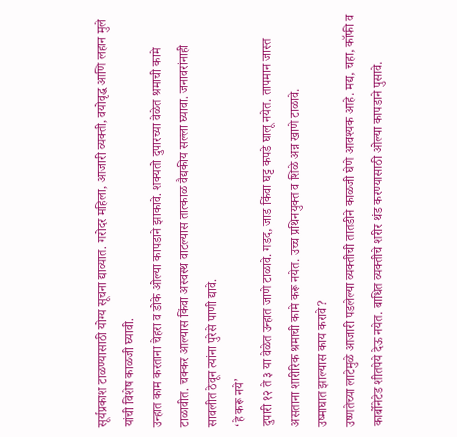सूर्यप्रकाश टाळण्यासाठी योग्य सूचना द्याव्यात. गरोदर महिला, आजारी व्यक्ती, वयोवृद्ध आणि लहान मुले यांची विशेष काळजी घ्यावी.
उन्हात काम करताना चेहरा व डोके ओल्या कापडाने झाकावे. शक्यतो दुपारच्या वेळेत श्रमाची कामे टाळावीत. चक्कर आल्यास किंवा अस्वस्थ वाटल्यास तात्काळ वैद्यकीय सल्ला घ्यावा. जनावरांनाही सावलीत ठेवून त्यांना पुरेसे पाणी द्यावे.
‘हे करू नये’
दुपारी १२ ते ३ या वेळेत उन्हात जाणे टाळावे. गडद, जाड किंवा घट्ट कपडे घालू नयेत. तापमान जास्त असताना शारीरिक श्रमाची कामे करू नयेत. उच्च प्रथिनयुक्त व शिळे अन्न खाणे टाळावे.
उष्माघात झाल्यास काय करावे?
उष्णतेच्या लाटेमुळे आजारी पडलेल्या व्यक्तीची तातडीने काळजी घेणे आवश्यक आहे. मद्य, चहा, कॉफी व कार्बोनेटेड शीतपेये देऊ नयेत. बाधित व्यक्तीचे शरीर थंड करण्यासाठी ओल्या कापडाने पुसावे.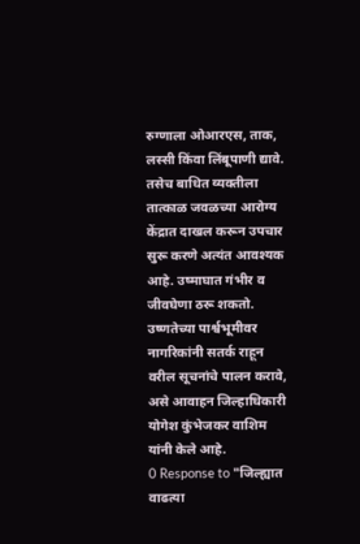रुग्णाला ओआरएस, ताक, लस्सी किंवा लिंबूपाणी द्यावे. तसेच बाधित व्यक्तीला तात्काळ जवळच्या आरोग्य केंद्रात दाखल करून उपचार सुरू करणे अत्यंत आवश्यक आहे. उष्माघात गंभीर व जीवघेणा ठरू शकतो.
उष्णतेच्या पार्श्वभूमीवर नागरिकांनी सतर्क राहून वरील सूचनांचे पालन करावे, असे आवाहन जिल्हाधिकारी योगेश कुंभेजकर वाशिम यांनी केले आहे.
0 Response to "जिल्ह्यात वाढत्या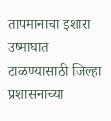तापमानाचा इशारा उष्माघात टाळण्यासाठी जिल्हा प्रशासनाच्या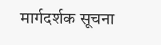मार्गदर्शक सूचना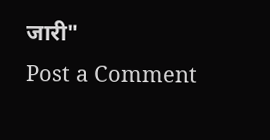जारी"
Post a Comment